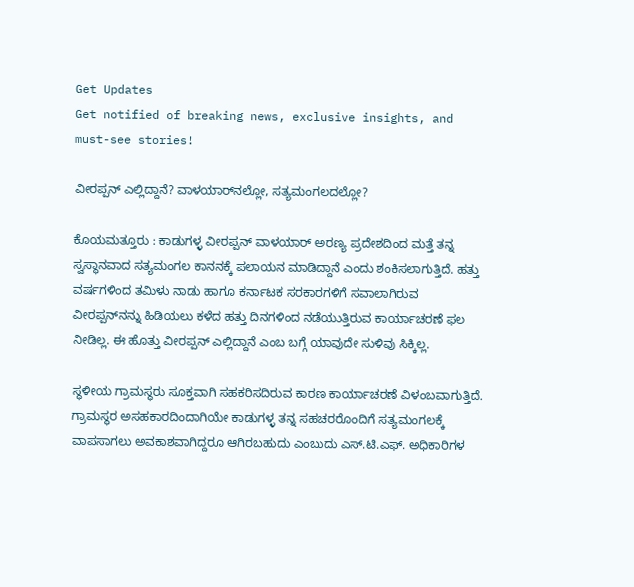Get Updates
Get notified of breaking news, exclusive insights, and must-see stories!

ವೀರಪ್ಪನ್‌ ಎಲ್ಲಿದ್ದಾನೆ? ವಾಳಯಾರ್‌ನಲ್ಲೋ, ಸತ್ಯಮಂಗಲದಲ್ಲೋ?

ಕೊಯಮತ್ತೂರು : ಕಾಡುಗಳ್ಳ ವೀರಪ್ಪನ್‌ ವಾಳಯಾರ್‌ ಅರಣ್ಯ ಪ್ರದೇಶದಿಂದ ಮತ್ತೆ ತನ್ನ ಸ್ವಸ್ಥಾನವಾದ ಸತ್ಯಮಂಗಲ ಕಾನನಕ್ಕೆ ಪಲಾಯನ ಮಾಡಿದ್ದಾನೆ ಎಂದು ಶಂಕಿಸಲಾಗುತ್ತಿದೆ. ಹತ್ತು ವರ್ಷಗಳಿಂದ ತಮಿಳು ನಾಡು ಹಾಗೂ ಕರ್ನಾಟಕ ಸರಕಾರಗಳಿಗೆ ಸವಾಲಾಗಿರುವ ವೀರಪ್ಪನ್‌ನನ್ನು ಹಿಡಿಯಲು ಕಳೆದ ಹತ್ತು ದಿನಗಳಿಂದ ನಡೆಯುತ್ತಿರುವ ಕಾರ್ಯಾಚರಣೆ ಫಲ ನೀಡಿಲ್ಲ. ಈ ಹೊತ್ತು ವೀರಪ್ಪನ್‌ ಎಲ್ಲಿದ್ದಾನೆ ಎಂಬ ಬಗ್ಗೆ ಯಾವುದೇ ಸುಳಿವು ಸಿಕ್ಕಿಲ್ಲ.

ಸ್ಥಳೀಯ ಗ್ರಾಮಸ್ಥರು ಸೂಕ್ತವಾಗಿ ಸಹಕರಿಸದಿರುವ ಕಾರಣ ಕಾರ್ಯಾಚರಣೆ ವಿಳಂಬವಾಗುತ್ತಿದೆ. ಗ್ರಾಮಸ್ಥರ ಅಸಹಕಾರದಿಂದಾಗಿಯೇ ಕಾಡುಗಳ್ಳ ತನ್ನ ಸಹಚರರೊಂದಿಗೆ ಸತ್ಯಮಂಗಲಕ್ಕೆ ವಾಪಸಾಗಲು ಅವಕಾಶವಾಗಿದ್ದರೂ ಆಗಿರಬಹುದು ಎಂಬುದು ಎಸ್‌.ಟಿ.ಎಫ್‌. ಅಧಿಕಾರಿಗಳ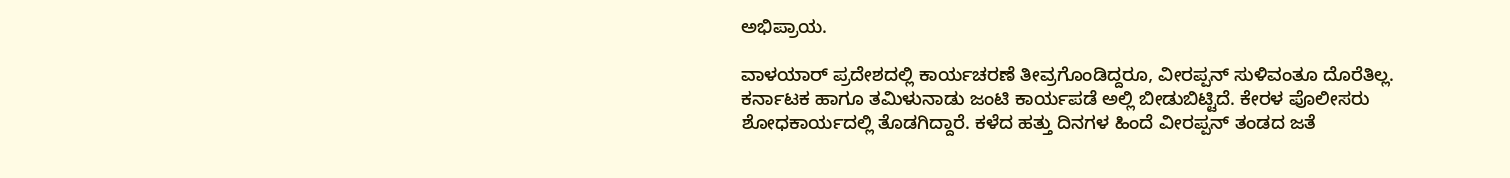ಅಭಿಪ್ರಾಯ.

ವಾಳಯಾರ್‌ ಪ್ರದೇಶದಲ್ಲಿ ಕಾರ್ಯಚರಣೆ ತೀವ್ರಗೊಂಡಿದ್ದರೂ, ವೀರಪ್ಪನ್‌ ಸುಳಿವಂತೂ ದೊರೆತಿಲ್ಲ. ಕರ್ನಾಟಕ ಹಾಗೂ ತಮಿಳುನಾಡು ಜಂಟಿ ಕಾರ್ಯಪಡೆ ಅಲ್ಲಿ ಬೀಡುಬಿಟ್ಟಿದೆ. ಕೇರಳ ಪೊಲೀಸರು ಶೋಧಕಾರ್ಯದಲ್ಲಿ ತೊಡಗಿದ್ದಾರೆ. ಕಳೆದ ಹತ್ತು ದಿನಗಳ ಹಿಂದೆ ವೀರಪ್ಪನ್‌ ತಂಡದ ಜತೆ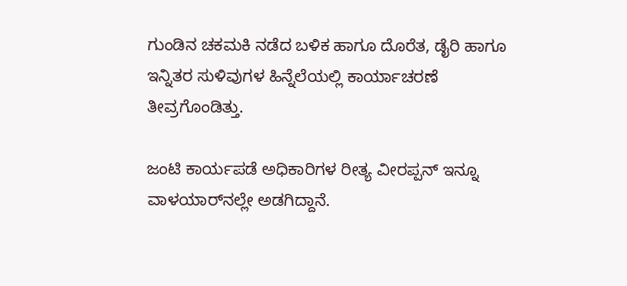ಗುಂಡಿನ ಚಕಮಕಿ ನಡೆದ ಬಳಿಕ ಹಾಗೂ ದೊರೆತ, ಡೈರಿ ಹಾಗೂ ಇನ್ನಿತರ ಸುಳಿವುಗಳ ಹಿನ್ನೆಲೆಯಲ್ಲಿ ಕಾರ್ಯಾಚರಣೆ ತೀವ್ರಗೊಂಡಿತ್ತು.

ಜಂಟಿ ಕಾರ್ಯಪಡೆ ಅಧಿಕಾರಿಗಳ ರೀತ್ಯ ವೀರಪ್ಪನ್‌ ಇನ್ನೂ ವಾಳಯಾರ್‌ನಲ್ಲೇ ಅಡಗಿದ್ದಾನೆ.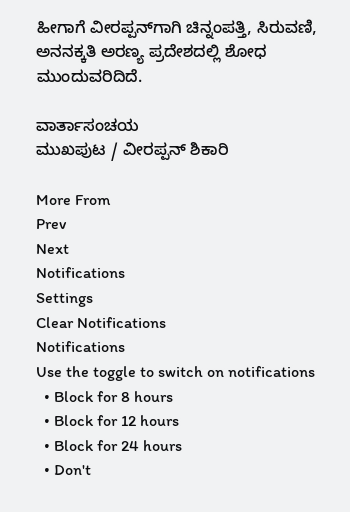ಹೀಗಾಗೆ ವೀರಪ್ಪನ್‌ಗಾಗಿ ಚಿನ್ನಂಪತ್ತಿ, ಸಿರುವಣಿ, ಅನನಕ್ಕತಿ ಅರಣ್ಯ ಪ್ರದೇಶದಲ್ಲಿ ಶೋಧ ಮುಂದುವರಿದಿದೆ.

ವಾರ್ತಾಸಂಚಯ
ಮುಖಪುಟ / ವೀರಪ್ಪನ್‌ ಶಿಕಾರಿ

More From
Prev
Next
Notifications
Settings
Clear Notifications
Notifications
Use the toggle to switch on notifications
  • Block for 8 hours
  • Block for 12 hours
  • Block for 24 hours
  • Don't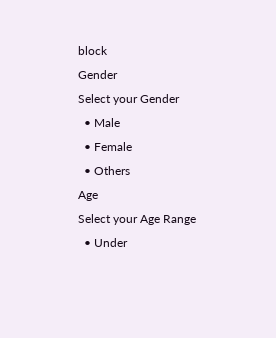block
Gender
Select your Gender
  • Male
  • Female
  • Others
Age
Select your Age Range
  • Under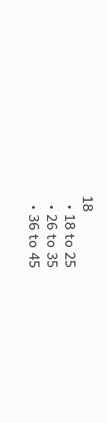18
  • 18 to 25
  • 26 to 35
  • 36 to 45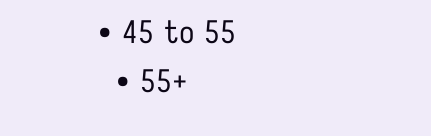• 45 to 55
  • 55+